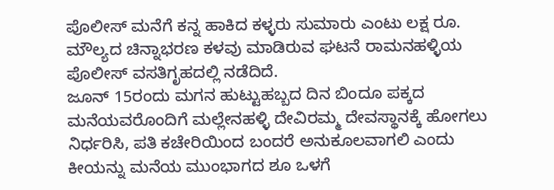ಪೊಲೀಸ್ ಮನೆಗೆ ಕನ್ನ ಹಾಕಿದ ಕಳ್ಳರು ಸುಮಾರು ಎಂಟು ಲಕ್ಷ ರೂ. ಮೌಲ್ಯದ ಚಿನ್ನಾಭರಣ ಕಳವು ಮಾಡಿರುವ ಘಟನೆ ರಾಮನಹಳ್ಳಿಯ ಪೊಲೀಸ್ ವಸತಿಗೃಹದಲ್ಲಿ ನಡೆದಿದೆ.
ಜೂನ್ 15ರಂದು ಮಗನ ಹುಟ್ಟುಹಬ್ಬದ ದಿನ ಬಿಂದೂ ಪಕ್ಕದ ಮನೆಯವರೊಂದಿಗೆ ಮಲ್ಲೇನಹಳ್ಳಿ ದೇವಿರಮ್ಮ ದೇವಸ್ಥಾನಕ್ಕೆ ಹೋಗಲು ನಿರ್ಧರಿಸಿ, ಪತಿ ಕಚೇರಿಯಿಂದ ಬಂದರೆ ಅನುಕೂಲವಾಗಲಿ ಎಂದು ಕೀಯನ್ನು ಮನೆಯ ಮುಂಭಾಗದ ಶೂ ಒಳಗೆ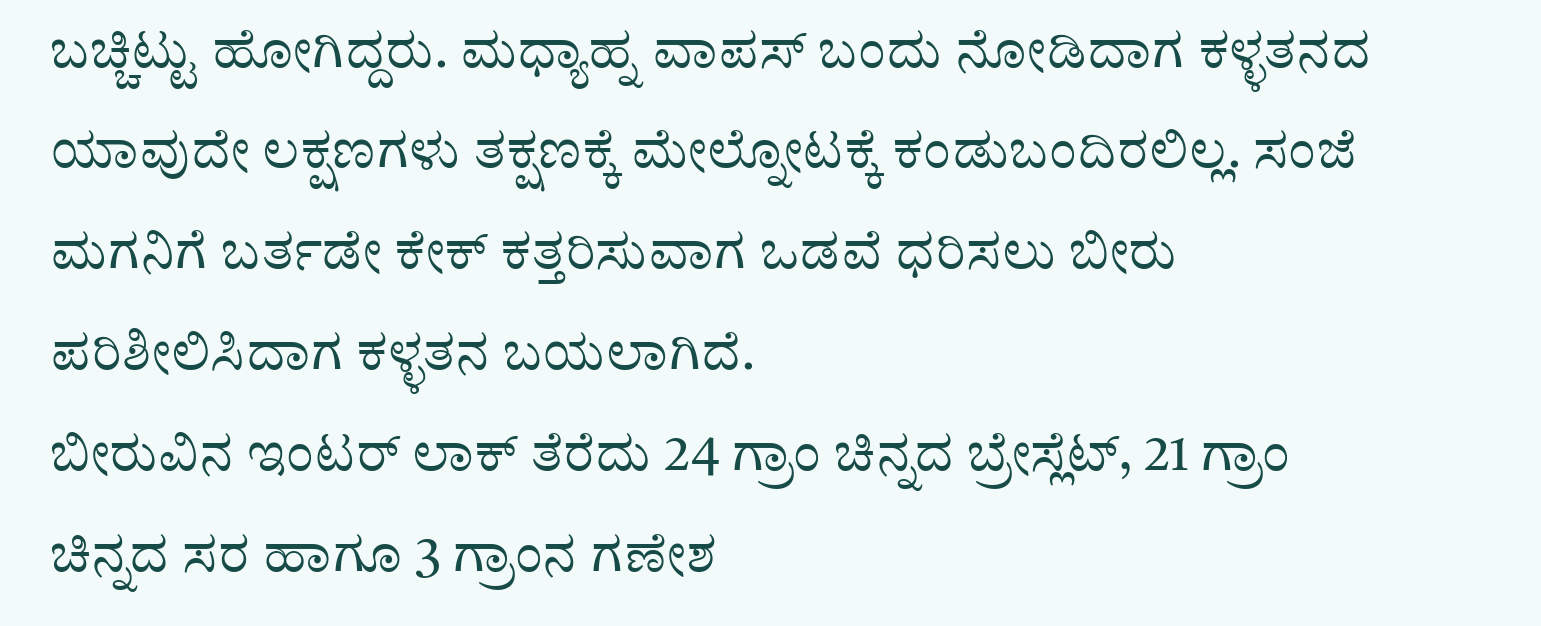ಬಚ್ಚಿಟ್ಟು ಹೋಗಿದ್ದರು. ಮಧ್ಯಾಹ್ನ ವಾಪಸ್ ಬಂದು ನೋಡಿದಾಗ ಕಳ್ಳತನದ ಯಾವುದೇ ಲಕ್ಷಣಗಳು ತಕ್ಷಣಕ್ಕೆ ಮೇಲ್ನೋಟಕ್ಕೆ ಕಂಡುಬಂದಿರಲಿಲ್ಲ. ಸಂಜೆ ಮಗನಿಗೆ ಬರ್ತಡೇ ಕೇಕ್ ಕತ್ತರಿಸುವಾಗ ಒಡವೆ ಧರಿಸಲು ಬೀರು ಪರಿಶೀಲಿಸಿದಾಗ ಕಳ್ಳತನ ಬಯಲಾಗಿದೆ.
ಬೀರುವಿನ ಇಂಟರ್ ಲಾಕ್ ತೆರೆದು 24 ಗ್ರಾಂ ಚಿನ್ನದ ಬ್ರೇಸ್ಲೆಟ್, 21 ಗ್ರಾಂ ಚಿನ್ನದ ಸರ ಹಾಗೂ 3 ಗ್ರಾಂನ ಗಣೇಶ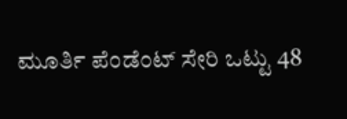ಮೂರ್ತಿ ಪೆಂಡೆಂಟ್ ಸೇರಿ ಒಟ್ಟು 48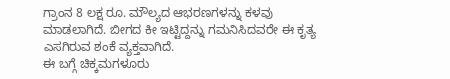ಗ್ರಾಂನ 8 ಲಕ್ಷ ರೂ. ಮೌಲ್ಯದ ಆಭರಣಗಳನ್ನು ಕಳವು ಮಾಡಲಾಗಿದೆ. ಬೀಗದ ಕೀ ಇಟ್ಟಿದ್ದನ್ನು ಗಮನಿಸಿದವರೇ ಈ ಕೃತ್ಯ ಎಸಗಿರುವ ಶಂಕೆ ವ್ಯಕ್ತವಾಗಿದೆ.
ಈ ಬಗ್ಗೆ ಚಿಕ್ಕಮಗಳೂರು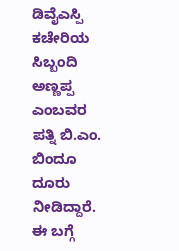ಡಿವೈಎಸ್ಪಿ ಕಚೇರಿಯ ಸಿಬ್ಬಂದಿ ಅಣ್ಣಪ್ಪ ಎಂಬವರ ಪತ್ನಿ ಬಿ.ಎಂ. ಬಿಂದೂ ದೂರು ನೀಡಿದ್ದಾರೆ.
ಈ ಬಗ್ಗೆ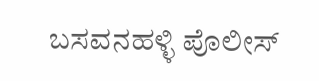ಬಸವನಹಳ್ಳಿ ಪೊಲೀಸ್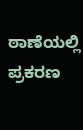ಠಾಣೆಯಲ್ಲಿ ಪ್ರಕರಣ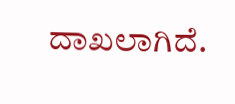ದಾಖಲಾಗಿದೆ.